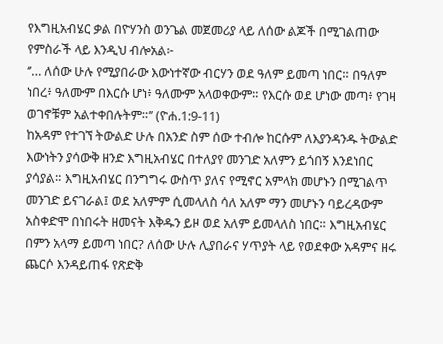የእግዚአብሄር ቃል በዮሃንስ ወንጌል መጀመሪያ ላይ ለሰው ልጆች በሚገልጠው የምስራች ላይ እንዲህ ብሎአል፦
‘’… ለሰው ሁሉ የሚያበራው እውነተኛው ብርሃን ወደ ዓለም ይመጣ ነበር። በዓለም ነበረ፥ ዓለሙም በእርሱ ሆነ፥ ዓለሙም አላወቀውም። የእርሱ ወደ ሆነው መጣ፥ የገዛ ወገኖቹም አልተቀበሉትም።’’ (ዮሐ.1:9-11)
ከአዳም የተገኘ ትውልድ ሁሉ በአንድ ስም ሰው ተብሎ ከርሱም ለእያንዳንዱ ትውልድ እውነትን ያሳውቅ ዘንድ እግዚአብሄር በተለያየ መንገድ አለምን ይጎበኝ እንደነበር ያሳያል። እግዚአብሄር በንግግሩ ውስጥ ያለና የሚኖር አምላክ መሆኑን በሚገልጥ መንገድ ይናገራል፤ ወደ አለምም ሲመላለስ ሳለ አለም ማን መሆኑን ባይረዳውም አስቀድሞ በነበሩት ዘመናት እቅዱን ይዞ ወደ አለም ይመላለስ ነበር። እግዚአብሄር በምን አላማ ይመጣ ነበር? ለሰው ሁሉ ሊያበራና ሃጥያት ላይ የወደቀው አዳምና ዘሩ ጨርሶ እንዳይጠፋ የጽድቅ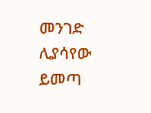መንገድ ሊያሳየው ይመጣ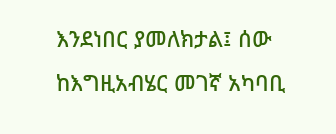እንደነበር ያመለክታል፤ ሰው ከእግዚአብሄር መገኛ አካባቢ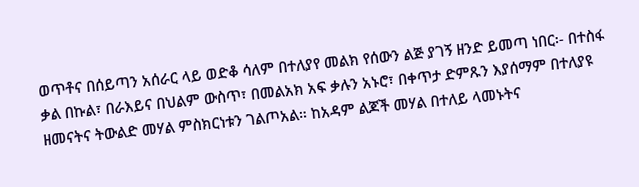ወጥቶና በሰይጣን አሰራር ላይ ወድቆ ሳለም በተለያየ መልክ የሰውን ልጅ ያገኝ ዘንድ ይመጣ ነበር፡- በተስፋ ቃል በኩል፣ በራእይና በህልም ውስጥ፣ በመልአክ አፍ ቃሉን አኑሮ፣ በቀጥታ ድምጹን እያሰማም በተለያዩ ዘመናትና ትውልድ መሃል ምስክርነቱን ገልጦአል። ከአዳም ልጆች መሃል በተለይ ላመኑትና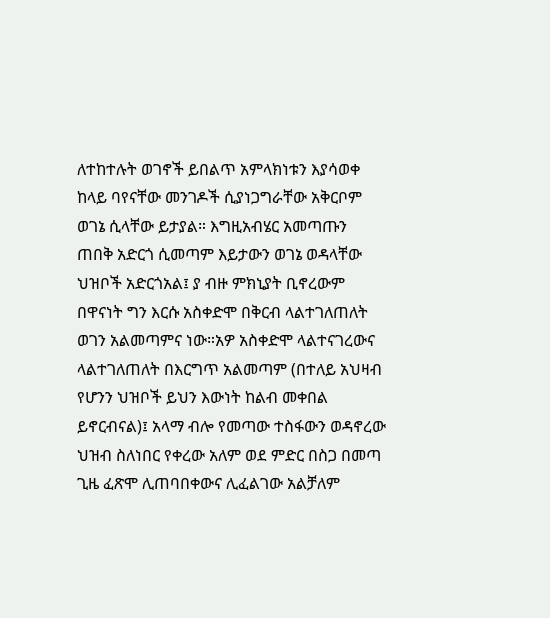ለተከተሉት ወገኖች ይበልጥ አምላክነቱን እያሳወቀ ከላይ ባየናቸው መንገዶች ሲያነጋግራቸው አቅርቦም ወገኔ ሲላቸው ይታያል። እግዚአብሄር አመጣጡን ጠበቅ አድርጎ ሲመጣም እይታውን ወገኔ ወዳላቸው ህዝቦች አድርጎአል፤ ያ ብዙ ምክኒያት ቢኖረውም በዋናነት ግን እርሱ አስቀድሞ በቅርብ ላልተገለጠለት ወገን አልመጣምና ነው።አዎ አስቀድሞ ላልተናገረውና ላልተገለጠለት በእርግጥ አልመጣም (በተለይ አህዛብ የሆንን ህዝቦች ይህን እውነት ከልብ መቀበል ይኖርብናል)፤ አላማ ብሎ የመጣው ተስፋውን ወዳኖረው ህዝብ ስለነበር የቀረው አለም ወደ ምድር በስጋ በመጣ ጊዜ ፈጽሞ ሊጠባበቀውና ሊፈልገው አልቻለም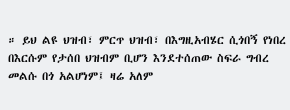። ይህ ልዩ ህዝብ፣ ምርጥ ህዝብ፣ በእግዚአብሄር ሲጎበኝ የነበረ በእርሱም የታሰበ ህዝብም ቢሆን እንደተሰጠው ስፍራ ግብረ መልሱ በጎ አልሆነም፤ ዛሬ አለም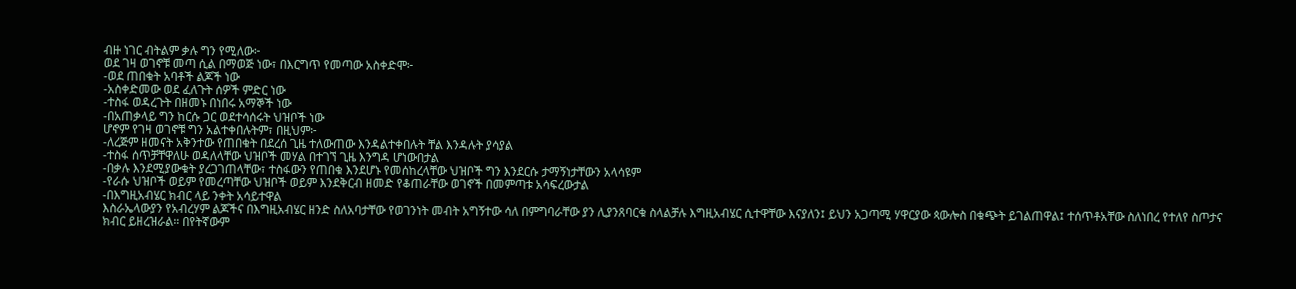ብዙ ነገር ብትልም ቃሉ ግን የሚለው፦
ወደ ገዛ ወገኖቹ መጣ ሲል በማወጅ ነው፣ በእርግጥ የመጣው አስቀድሞ፦
-ወደ ጠበቁት አባቶች ልጆች ነው
-አስቀድመው ወደ ፈለጉት ሰዎች ምድር ነው
-ተስፋ ወዳረጉት በዘመኑ በነበሩ አማኞች ነው
-በአጠቃላይ ግን ከርሱ ጋር ወደተሳሰሩት ህዝቦች ነው
ሆኖም የገዛ ወገኖቹ ግን አልተቀበሉትም፣ በዚህም፦
-ለረጅም ዘመናት አቅንተው የጠበቁት በደረሰ ጊዜ ተለውጠው እንዳልተቀበሉት ቸል እንዳሉት ያሳያል
-ተስፋ ሰጥቻቸዋለሁ ወዳለላቸው ህዝቦች መሃል በተገኘ ጊዜ እንግዳ ሆነውበታል
-በቃሉ እንደሚያውቁት ያረጋገጠላቸው፣ ተስፋውን የጠበቁ እንደሆኑ የመሰከረላቸው ህዝቦች ግን እንደርሱ ታማኝነታቸውን አላሳዩም
-የራሱ ህዝቦች ወይም የመረጣቸው ህዝቦች ወይም እንደቅርብ ዘመድ የቆጠራቸው ወገኖች በመምጣቱ አሳፍረውታል
-በእግዚአብሄር ክብር ላይ ንቀት አሳይተዋል
እስራኤላውያን የአብረሃም ልጆችና በእግዚአብሄር ዘንድ ስለአባታቸው የወገንነት መብት አግኝተው ሳለ በምግባራቸው ያን ሊያንጸባርቁ ስላልቻሉ እግዚአብሄር ሲተዋቸው እናያለን፤ ይህን አጋጣሚ ሃዋርያው ጳውሎስ በቁጭት ይገልጠዋል፤ ተሰጥቶአቸው ስለነበረ የተለየ ስጦታና ክብር ይዘረዝራል። በየትኛውም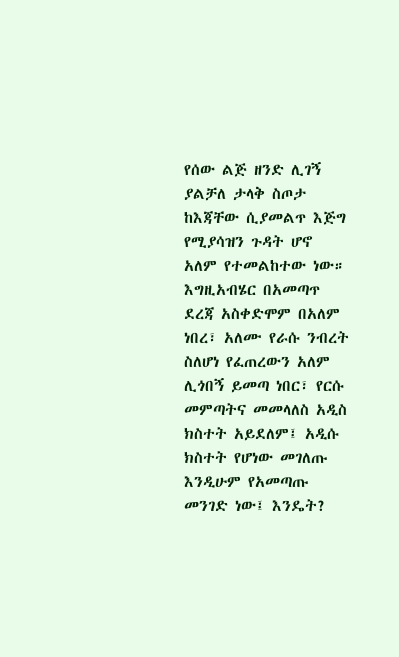የሰው ልጅ ዘንድ ሊገኝ ያልቻለ ታላቅ ስጦታ ከእጃቸው ሲያመልጥ እጅግ የሚያሳዝን ጉዳት ሆኖ አለም የተመልከተው ነው።
እግዚአብሄር በአመጣጥ ደረጃ አስቀድሞም በአለም ነበረ፣ አለሙ የራሱ ንብረት ስለሆነ የፈጠረውን አለም ሊጎበኝ ይመጣ ነበር፣ የርሱ መምጣትና መመላለስ አዲስ ክስተት አይደለም፤ አዲሱ ክስተት የሆነው መገለጡ እንዲሁም የአመጣጡ መንገድ ነው፤ እንዴት?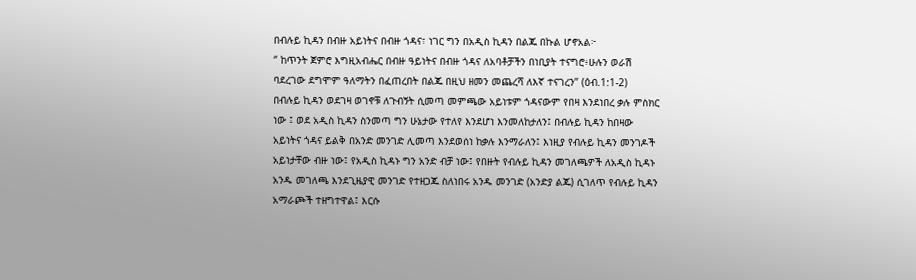በብሉይ ኪዳን በብዙ አይነትና በብዙ ጎዳና፣ ነገር ግን በአዲስ ኪዳን በልጁ በኩል ሆኖአል፦
‘’ ከጥንት ጀምሮ እግዚአብሔር በብዙ ዓይነትና በብዙ ጎዳና ለአባቶቻችን በነቢያት ተናግሮ፥ሁሉን ወራሽ ባደረገው ደግሞም ዓለማትን በፈጠረበት በልጁ በዚህ ዘመን መጨረሻ ለእኛ ተናገረን’’ (ዕብ.1:1-2)
በብሉይ ኪዳን ወደገዛ ወገኖቹ ለጉብኝት ሲመጣ መምጫው አይነቱም ጎዳናውም የበዛ እንደነበረ ቃሉ ምስክር ነው ፤ ወደ አዲስ ኪዳን ስንመጣ ግን ሁኔታው የተለየ እንደሆነ እንመለከታለን፤ በብሉይ ኪዳን ከበዛው አይነትና ጎዳና ይልቅ በአንድ መንገድ ሊመጣ እንደወሰነ ከቃሉ እንማራለን፤ እነዚያ የብሉይ ኪዳን መንገዶች አይነታቸው ብዙ ነው፤ የአዲስ ኪዳኑ ግን አንድ ብቻ ነው፤ የበዙት የብሉይ ኪዳን መገለጫዎች ለአዲስ ኪዳኑ አንዱ መገለጫ እንደጊዜያዊ መንገድ የተዘጋጁ ስለነበሩ አንዱ መንገድ (አንድያ ልጁ) ሲገለጥ የብሉይ ኪዳን አማራጮች ተዘግተዋል፤ እርሱ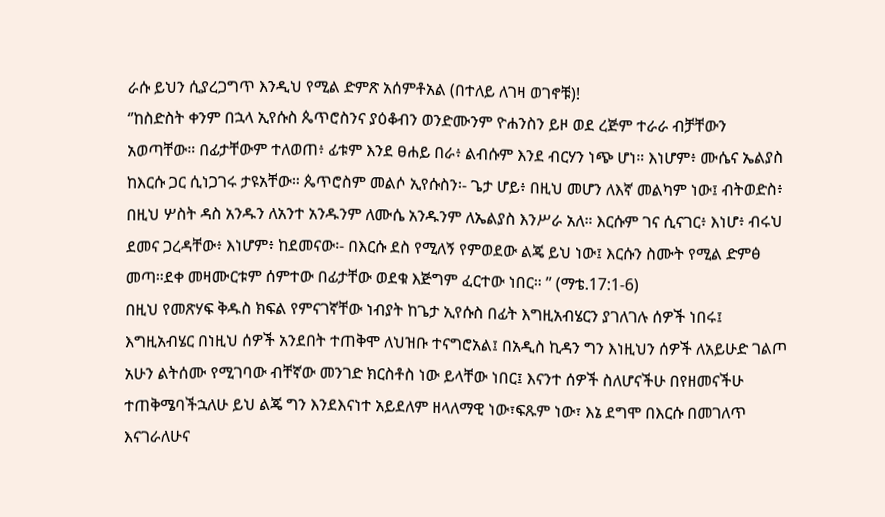ራሱ ይህን ሲያረጋግጥ እንዲህ የሚል ድምጽ አሰምቶአል (በተለይ ለገዛ ወገኖቹ)!
‘’ከስድስት ቀንም በኋላ ኢየሱስ ጴጥሮስንና ያዕቆብን ወንድሙንም ዮሐንስን ይዞ ወደ ረጅም ተራራ ብቻቸውን አወጣቸው። በፊታቸውም ተለወጠ፥ ፊቱም እንደ ፀሐይ በራ፥ ልብሱም እንደ ብርሃን ነጭ ሆነ። እነሆም፥ ሙሴና ኤልያስ ከእርሱ ጋር ሲነጋገሩ ታዩአቸው። ጴጥሮስም መልሶ ኢየሱስን፡- ጌታ ሆይ፥ በዚህ መሆን ለእኛ መልካም ነው፤ ብትወድስ፥ በዚህ ሦስት ዳስ አንዱን ለአንተ አንዱንም ለሙሴ አንዱንም ለኤልያስ እንሥራ አለ። እርሱም ገና ሲናገር፥ እነሆ፥ ብሩህ ደመና ጋረዳቸው፥ እነሆም፥ ከደመናው፡- በእርሱ ደስ የሚለኝ የምወደው ልጄ ይህ ነው፤ እርሱን ስሙት የሚል ድምፅ መጣ።ደቀ መዛሙርቱም ሰምተው በፊታቸው ወደቁ እጅግም ፈርተው ነበር። ’’ (ማቴ.17:1-6)
በዚህ የመጽሃፍ ቅዱስ ክፍል የምናገኛቸው ነብያት ከጌታ ኢየሱስ በፊት እግዚአብሄርን ያገለገሉ ሰዎች ነበሩ፤ እግዚአብሄር በነዚህ ሰዎች አንደበት ተጠቅሞ ለህዝቡ ተናግሮአል፤ በአዲስ ኪዳን ግን እነዚህን ሰዎች ለአይሁድ ገልጦ አሁን ልትሰሙ የሚገባው ብቸኛው መንገድ ክርስቶስ ነው ይላቸው ነበር፤ እናንተ ሰዎች ስለሆናችሁ በየዘመናችሁ ተጠቅሜባችኋለሁ ይህ ልጄ ግን እንደእናነተ አይደለም ዘላለማዊ ነው፣ፍጹም ነው፣ እኔ ደግሞ በእርሱ በመገለጥ እናገራለሁና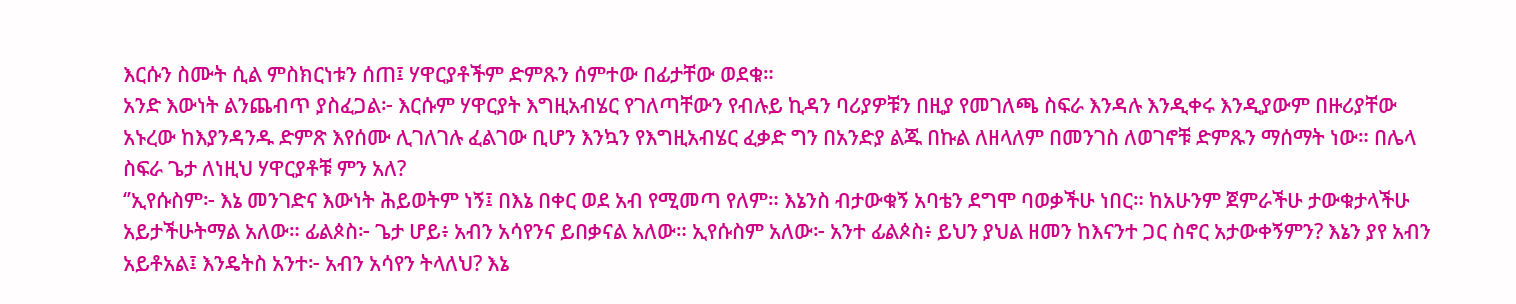እርሱን ስሙት ሲል ምስክርነቱን ሰጠ፤ ሃዋርያቶችም ድምጹን ሰምተው በፊታቸው ወደቁ።
አንድ እውነት ልንጨብጥ ያስፈጋል፦ እርሱም ሃዋርያት እግዚአብሄር የገለጣቸውን የብሉይ ኪዳን ባሪያዎቹን በዚያ የመገለጫ ስፍራ እንዳሉ እንዲቀሩ እንዲያውም በዙሪያቸው አኑረው ከእያንዳንዱ ድምጽ እየሰሙ ሊገለገሉ ፈልገው ቢሆን እንኳን የእግዚአብሄር ፈቃድ ግን በአንድያ ልጁ በኩል ለዘላለም በመንገስ ለወገኖቹ ድምጹን ማሰማት ነው። በሌላ ስፍራ ጌታ ለነዚህ ሃዋርያቶቹ ምን አለ?
‘’ኢየሱስም፦ እኔ መንገድና እውነት ሕይወትም ነኝ፤ በእኔ በቀር ወደ አብ የሚመጣ የለም። እኔንስ ብታውቁኝ አባቴን ደግሞ ባወቃችሁ ነበር። ከአሁንም ጀምራችሁ ታውቁታላችሁ አይታችሁትማል አለው። ፊልጶስ፦ ጌታ ሆይ፥ አብን አሳየንና ይበቃናል አለው። ኢየሱስም አለው፦ አንተ ፊልጶስ፥ ይህን ያህል ዘመን ከእናንተ ጋር ስኖር አታውቀኝምን? እኔን ያየ አብን አይቶአል፤ እንዴትስ አንተ፦ አብን አሳየን ትላለህ? እኔ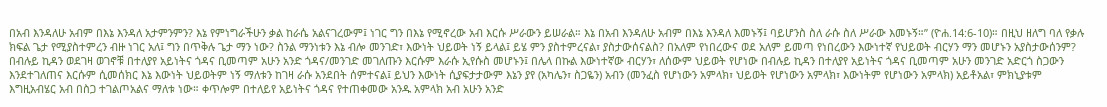በአብ እንዳለሁ አብም በእኔ እንዳለ አታምንምን? እኔ የምነግራችሁን ቃል ከራሴ አልናገረውም፤ ነገር ግን በእኔ የሚኖረው አብ እርሱ ሥራውን ይሠራል። እኔ በአብ እንዳለሁ አብም በእኔ እንዳለ እመኑኝ፤ ባይሆንስ ስለ ራሱ ስለ ሥራው እመኑኝ።’’ (ዮሐ.14:6-10)። በዚህ ዘለግ ባለ የቃሉ ክፍል ጌታ የሚያስተምረን ብዙ ነገር አለ፤ ግን በጥቅሉ ጌታ ማን ነው? ስንል ማንነቱን እኔ ብሎ መንገድ፣ እውነት ህይወት ነኝ ይላል፤ ይሄ ምን ያስተምረናል፣ ያስታውሰናልስ? በአለም የነበረውና ወደ አለም ይመጣ የነበረውን እውነተኛ የህይወት ብርሃን ማን መሆኑን አያስታውሰንም? በብሉይ ኪዳን ወደገዛ ወገኖቹ በተለያየ አይነትና ጎዳና ቢመጣም አሁን አንድ ጎዳና/መንገድ መገለጡን እርሱም እራሱ ኢየሱስ መሆኑን፤ በሌላ በኩል እውነተኛው ብርሃን፣ ለሰውም ህይወት የሆነው በብሉይ ኪዳን በተለያየ አይነትና ጎዳና ቢመጣም አሁን መንገድ አድርጎ ስጋውን እንደተገለጠና እርሱም ሲመሰክር እኔ እውነት ህይወትም ነኝ ማለቱን ከገዛ ራሱ አንደበት ሰምተናል፤ ይህን እውነት ሲያፍታታውም እኔን ያየ (አካሌን፣ ስጋዬን) አብን (መንፈስ የሆነውን አምላክ፣ ህይወት የሆነውን አምላክ፣ እውነትም የሆነውን አምላክ) አይቶአል፣ ምክኒያቱም እግዚአብሄር አብ በስጋ ተገልጦአልና ማለቱ ነው። ቀጥሎም በተለይየ አይነትና ጎዳና የተጠቀመው አንዱ አምላክ አብ አሁን አንድ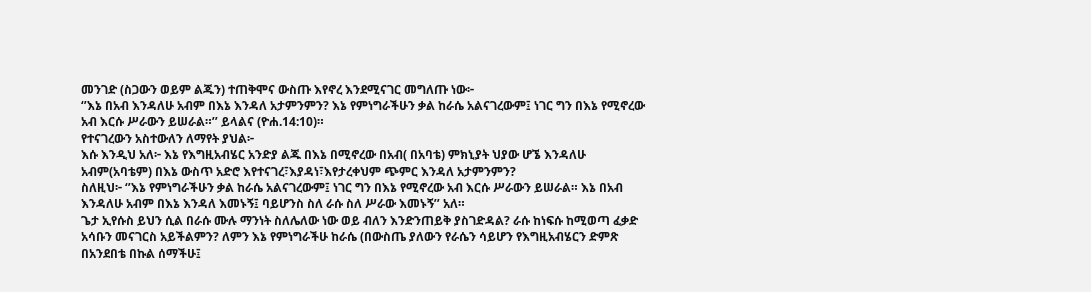መንገድ (ስጋውን ወይም ልጁን) ተጠቅሞና ውስጡ እየኖረ እንደሚናገር መግለጡ ነው፦
‘’እኔ በአብ እንዳለሁ አብም በእኔ እንዳለ አታምንምን? እኔ የምነግራችሁን ቃል ከራሴ አልናገረውም፤ ነገር ግን በእኔ የሚኖረው አብ እርሱ ሥራውን ይሠራል።’’ ይላልና (ዮሐ.14:10)።
የተናገረውን አስተውለን ለማየት ያህል፦
እሱ እንዲህ አለ፦ እኔ የእግዚአብሄር አንድያ ልጁ በእኔ በሚኖረው በአብ( በአባቴ) ምክኒያት ህያው ሆኜ እንዳለሁ አብም(አባቴም) በእኔ ውስጥ አድሮ እየተናገረ፣እያዳነ፣እየታረቀህም ጭምር እንዳለ አታምንምን?
ስለዚህ፦ ‘’እኔ የምነግራችሁን ቃል ከራሴ አልናገረውም፤ ነገር ግን በእኔ የሚኖረው አብ እርሱ ሥራውን ይሠራል። እኔ በአብ እንዳለሁ አብም በእኔ እንዳለ እመኑኝ፤ ባይሆንስ ስለ ራሱ ስለ ሥራው እመኑኝ’’ አለ።
ጌታ ኢየሱስ ይህን ሲል በራሱ ሙሉ ማንነት ስለሌለው ነው ወይ ብለን እንድንጠይቅ ያስገድዳል? ራሱ ከነፍሱ ከሚወጣ ፈቃድ አሳቡን መናገርስ አይችልምን? ለምን እኔ የምነግራችሁ ከራሴ (በውስጤ ያለውን የራሴን ሳይሆን የእግዚአብሄርን ድምጽ በአንደበቴ በኩል ሰማችሁ፤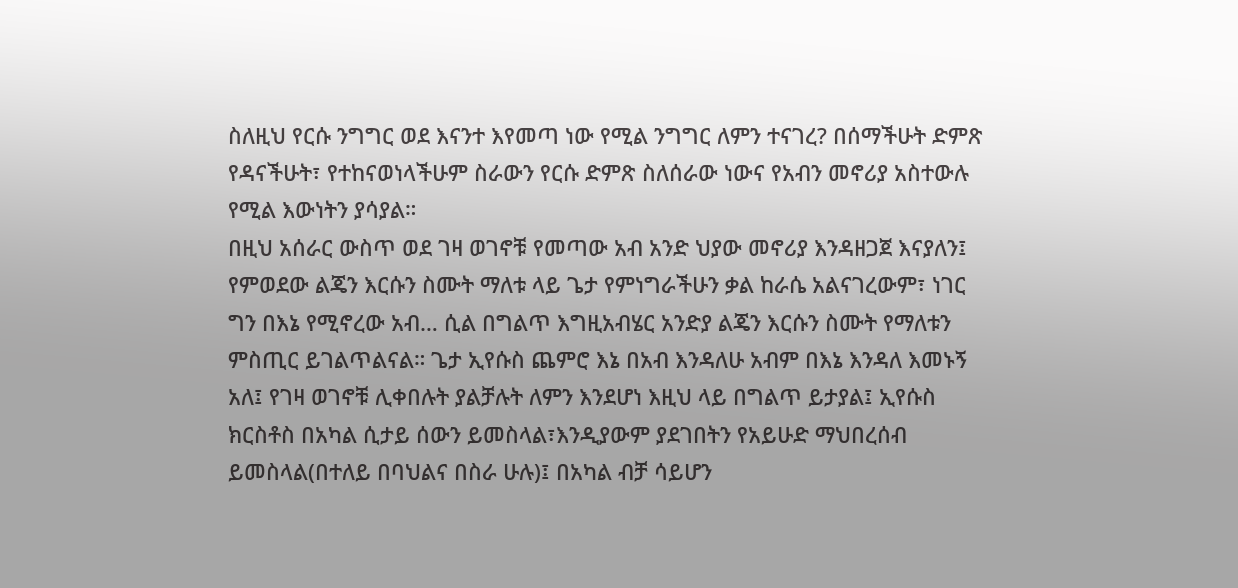ስለዚህ የርሱ ንግግር ወደ እናንተ እየመጣ ነው የሚል ንግግር ለምን ተናገረ? በሰማችሁት ድምጽ የዳናችሁት፣ የተከናወነላችሁም ስራውን የርሱ ድምጽ ስለሰራው ነውና የአብን መኖሪያ አስተውሉ የሚል እውነትን ያሳያል።
በዚህ አሰራር ውስጥ ወደ ገዛ ወገኖቹ የመጣው አብ አንድ ህያው መኖሪያ እንዳዘጋጀ እናያለን፤ የምወደው ልጄን እርሱን ስሙት ማለቱ ላይ ጌታ የምነግራችሁን ቃል ከራሴ አልናገረውም፣ ነገር ግን በእኔ የሚኖረው አብ… ሲል በግልጥ እግዚአብሄር አንድያ ልጄን እርሱን ስሙት የማለቱን ምስጢር ይገልጥልናል። ጌታ ኢየሱስ ጨምሮ እኔ በአብ እንዳለሁ አብም በእኔ እንዳለ እመኑኝ አለ፤ የገዛ ወገኖቹ ሊቀበሉት ያልቻሉት ለምን እንደሆነ እዚህ ላይ በግልጥ ይታያል፤ ኢየሱስ ክርስቶስ በአካል ሲታይ ሰውን ይመስላል፣እንዲያውም ያደገበትን የአይሁድ ማህበረሰብ ይመስላል(በተለይ በባህልና በስራ ሁሉ)፤ በአካል ብቻ ሳይሆን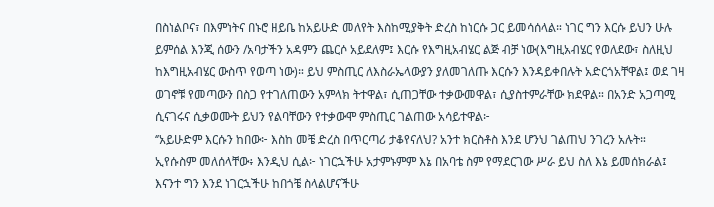በስነልቦና፣ በእምነትና በኑሮ ዘይቤ ከአይሁድ መለየት እስከሚያቅት ድረስ ከነርሱ ጋር ይመሳሰላል። ነገር ግን እርሱ ይህን ሁሉ ይምሰል እንጂ ሰውን /አባታችን አዳምን ጨርሶ አይደለም፤ እርሱ የእግዚአብሄር ልጅ ብቻ ነው(እግዚአብሄር የወለደው፣ ስለዚህ ከእግዚአብሄር ውስጥ የወጣ ነው)። ይህ ምስጢር ለእስራኤላውያን ያለመገለጡ እርሱን እንዳይቀበሉት አድርጎአቸዋል፤ ወደ ገዛ ወገኖቹ የመጣውን በስጋ የተገለጠውን አምላክ ትተዋል፣ ሲጠጋቸው ተቃውመዋል፣ ሲያስተምራቸው ክደዋል። በአንድ አጋጣሚ ሲናገሩና ሲቃወሙት ይህን የልባቸውን የተቃውሞ ምስጢር ገልጠው አሳይተዋል፦
‘’አይሁድም እርሱን ከበው፦ እስከ መቼ ድረስ በጥርጣሪ ታቆየናለህ? አንተ ክርስቶስ እንደ ሆንህ ገልጠህ ንገረን አሉት። ኢየሱስም መለሰላቸው፥ እንዲህ ሲል፦ ነገርኋችሁ አታምኑምም እኔ በአባቴ ስም የማደርገው ሥራ ይህ ስለ እኔ ይመሰክራል፤ እናንተ ግን እንደ ነገርኋችሁ ከበጎቼ ስላልሆናችሁ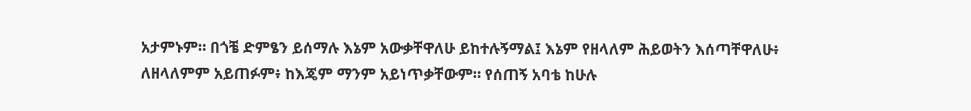አታምኑም። በጎቼ ድምፄን ይሰማሉ እኔም አውቃቸዋለሁ ይከተሉኝማል፤ እኔም የዘላለም ሕይወትን እሰጣቸዋለሁ፥ ለዘላለምም አይጠፉም፥ ከእጄም ማንም አይነጥቃቸውም። የሰጠኝ አባቴ ከሁሉ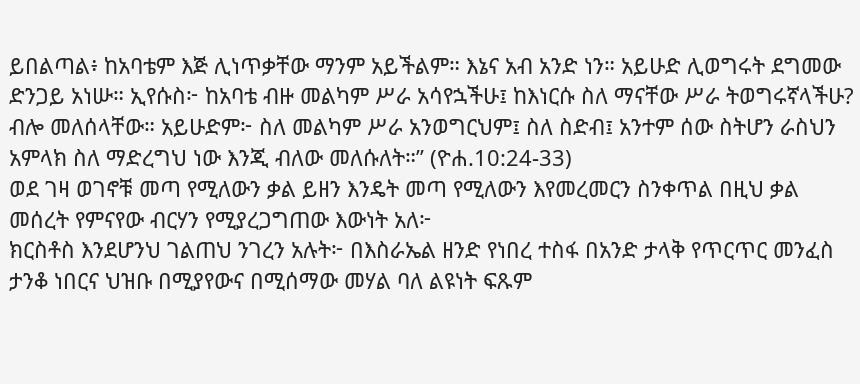ይበልጣል፥ ከአባቴም እጅ ሊነጥቃቸው ማንም አይችልም። እኔና አብ አንድ ነን። አይሁድ ሊወግሩት ደግመው ድንጋይ አነሡ። ኢየሱስ፦ ከአባቴ ብዙ መልካም ሥራ አሳየኋችሁ፤ ከእነርሱ ስለ ማናቸው ሥራ ትወግሩኛላችሁ? ብሎ መለሰላቸው። አይሁድም፦ ስለ መልካም ሥራ አንወግርህም፤ ስለ ስድብ፤ አንተም ሰው ስትሆን ራስህን አምላክ ስለ ማድረግህ ነው እንጂ ብለው መለሱለት።’’ (ዮሐ.10:24-33)
ወደ ገዛ ወገኖቹ መጣ የሚለውን ቃል ይዘን እንዴት መጣ የሚለውን እየመረመርን ስንቀጥል በዚህ ቃል መሰረት የምናየው ብርሃን የሚያረጋግጠው እውነት አለ፦
ክርስቶስ እንደሆንህ ገልጠህ ንገረን አሉት፦ በእስራኤል ዘንድ የነበረ ተስፋ በአንድ ታላቅ የጥርጥር መንፈስ ታንቆ ነበርና ህዝቡ በሚያየውና በሚሰማው መሃል ባለ ልዩነት ፍጹም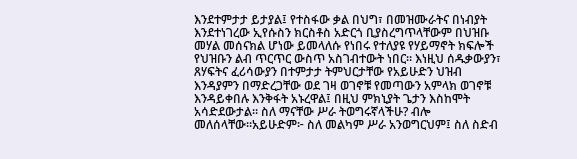እንደተምታታ ይታያል፤ የተስፋው ቃል በህግ፣ በመዝሙራትና በነብያት እንደተነገረው ኢየሱስን ክርስቶስ አድርጎ ቢያስረግጥላቸውም በህዝቡ መሃል መሰናክል ሆነው ይመላለሱ የነበሩ የተለያዩ የሃይማኖት ክፍሎች የህዝቡን ልብ ጥርጥር ውስጥ አስገብተውት ነበር። እነዚህ ሰዱቃውያን፣ ጸሃፍትና ፈሪሳውያን በተምታታ ትምህርታቸው የአይሁድን ህዝብ እንዳያምን በማድረጋቸው ወደ ገዛ ወገኖቹ የመጣውን አምላክ ወገኖቹ እንዳይቀበሉ እንቅፋት አኑረዋል፤ በዚህ ምክኒያት ጌታን እስከሞት አሳድደውታል። ስለ ማናቸው ሥራ ትወግሩኛላችሁ? ብሎ መለሰላቸው።አይሁድም፦ ስለ መልካም ሥራ አንወግርህም፤ ስለ ስድብ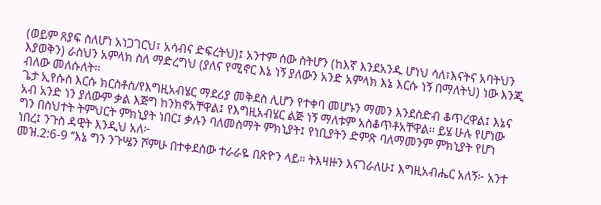(ወይም ጸያፍ ስለሆነ አነጋገርህ፣ አሳብና ድፍረትህ)፤ አንተም ሰው ስትሆን (ከእኛ እንደአንዱ ሆነህ ሳለ፣እናትና አባትህን እያወቅን) ራስህን አምላክ ስለ ማድረግህ (ያለና የሚኖር እኔ ነኝ ያለውን አንድ አምላክ እኔ እርሱ ነኝ በማለትህ) ነው እንጂ ብለው መለሱለት።
ጌታ ኢየሱስ እርሱ ክርስቶስ/የእግዚአብሄር ማደሪያ መቅደስ ሊሆን የተቀባ መሆኑን ማመን እንደስድብ ቆጥረዋል፤ እኔና አብ አንድ ነን ያለውም ቃል እጅግ ከንክኖአቸዋል፤ የእግዚአብሄር ልጅ ነኝ ማለቱም አስቆጥቶአቸዋል። ይሄ ሁሉ የሆነው ግን በስህተት ትምህርት ምክኒያት ነበር፤ ቃሉን ባለመስማት ምክኒያት፤ የነቢያትን ድምጽ ባለማመንም ምክኒያት የሆነ ነበረ፤ ንጉስ ዳዊት እንዲህ አለ፦
መዝ.2:6-9 ‘’እኔ ግን ንጉሤን ሾምሁ በተቀደሰው ተራራዬ በጽዮን ላይ። ትእዛዙን እናገራለሁ፤ እግዚአብሔር አለኝ፦ አንተ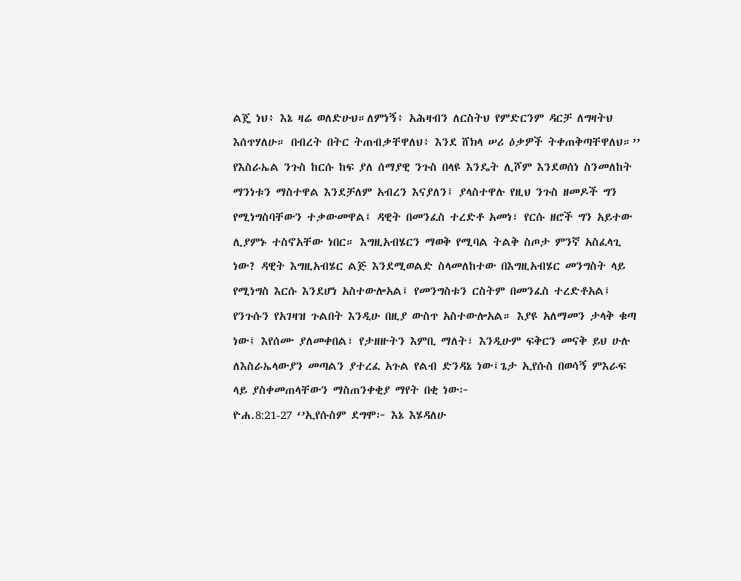ልጄ ነህ፥ እኔ ዛሬ ወለድሁህ።ለምነኝ፥ አሕዛብን ለርስትህ የምድርንም ዳርቻ ለግዛትህ እሰጥሃለሁ። በብረት በትር ትጠብቃቸዋለህ፥ እንደ ሸክላ ሠሪ ዕቃዎች ትቀጠቅጣቸዋለህ።’’
የእስራኤል ንጉስ ከርሱ ከፍ ያለ ሰማያዊ ንጉስ በላዩ እንዴት ሊሾም እንደወሰነ ስንመለከት ማንነቱን ማስተዋል እንደቻለም አብረን እናያለን፤ ያላስተዋሉ የዚህ ንጉስ ዘመዶች ግን የሚነግስባቸውን ተቃውመዋል፤ ዳዊት በመንፈስ ተረድቶ አመነ፣ የርሱ ዘሮች ግን አይተው ሊያምኑ ተስኖአቸው ነበር። እግዚአብሄርን ማወቅ የሚባል ትልቅ ስጦታ ምንኛ አስፈላጊ ነው? ዳዊት እግዚአብሄር ልጅ እንደሚወልድ ስላመለከተው በእግዚአብሄር መንግስት ላይ የሚነግስ እርሱ እንደሆነ አስተውሎአል፤ የመንግስቱን ርስትም በመንፈስ ተረድቶአል፤ የንጉሱን የአገዛዝ ጉልበት እንዲሁ በዚያ ውስጥ አስተውሎአል። እያዩ አለማመን ታላቅ ቁጣ ነው፤ እየሰሙ ያለመቀበል፣ የታዘዙትን እምቢ ማለት፣ እንዲሁም ፍቅርን መናቅ ይህ ሁሉ ለእስራኤላውያን መጣልን ያተረፈ አጉል የልብ ድንዳኔ ነው፤ጌታ ኢየሱስ በወሳኝ ምእራፍ ላይ ያስቀመጠላቸውን ማስጠንቀቂያ ማየት በቂ ነው፦
ዮሐ.8:21-27 ‘’ኢየሱስም ደግሞ፦ እኔ እሄዳለሁ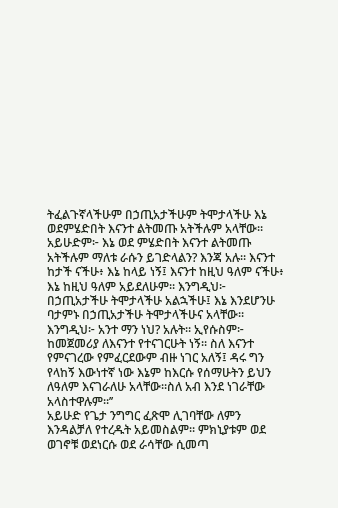ትፈልጉኛላችሁም በኃጢአታችሁም ትሞታላችሁ እኔ ወደምሄድበት እናንተ ልትመጡ አትችሉም አላቸው። አይሁድም፦ እኔ ወደ ምሄድበት እናንተ ልትመጡ አትችሉም ማለቱ ራሱን ይገድላልን? እንጃ አሉ። እናንተ ከታች ናችሁ፥ እኔ ከላይ ነኝ፤ እናንተ ከዚህ ዓለም ናችሁ፥ እኔ ከዚህ ዓለም አይደለሁም። እንግዲህ፦ በኃጢአታችሁ ትሞታላችሁ አልኋችሁ፤ እኔ እንደሆንሁ ባታምኑ በኃጢአታችሁ ትሞታላችሁና አላቸው። እንግዲህ፦ አንተ ማን ነህ? አሉት። ኢየሱስም፦ ከመጀመሪያ ለእናንተ የተናገርሁት ነኝ። ስለ እናንተ የምናገረው የምፈርደውም ብዙ ነገር አለኝ፤ ዳሩ ግን የላከኝ እውነተኛ ነው እኔም ከእርሱ የሰማሁትን ይህን ለዓለም እናገራለሁ አላቸው።ስለ አብ እንደ ነገራቸው አላስተዋሉም።’’
አይሁድ የጌታ ንግግር ፈጽሞ ሊገባቸው ለምን እንዳልቻለ የተረዱት አይመስልም። ምክኒያቱም ወደ ወገኖቹ ወደነርሱ ወደ ራሳቸው ሲመጣ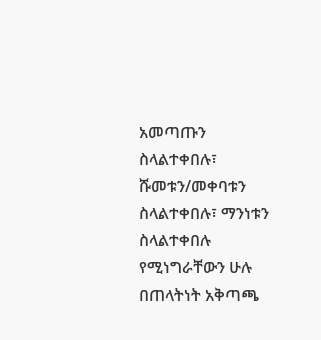አመጣጡን ስላልተቀበሉ፣ ሹመቱን/መቀባቱን ስላልተቀበሉ፣ ማንነቱን ስላልተቀበሉ የሚነግራቸውን ሁሉ በጠላትነት አቅጣጫ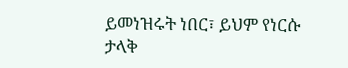ይመነዝሩት ነበር፣ ይህም የነርሱ ታላቅ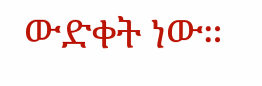ውድቀት ነው።